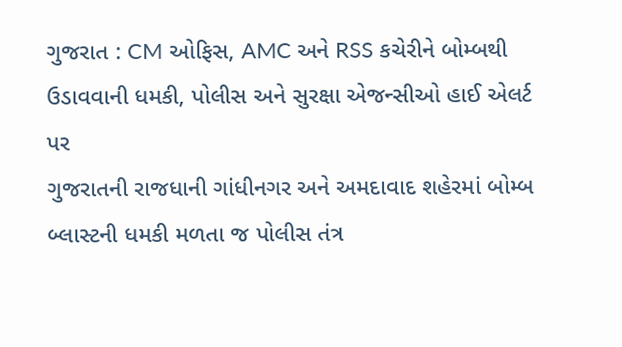ગુજરાત : CM ઓફિસ, AMC અને RSS કચેરીને બોમ્બથી ઉડાવવાની ધમકી, પોલીસ અને સુરક્ષા એજન્સીઓ હાઈ એલર્ટ પર
ગુજરાતની રાજધાની ગાંધીનગર અને અમદાવાદ શહેરમાં બોમ્બ બ્લાસ્ટની ધમકી મળતા જ પોલીસ તંત્ર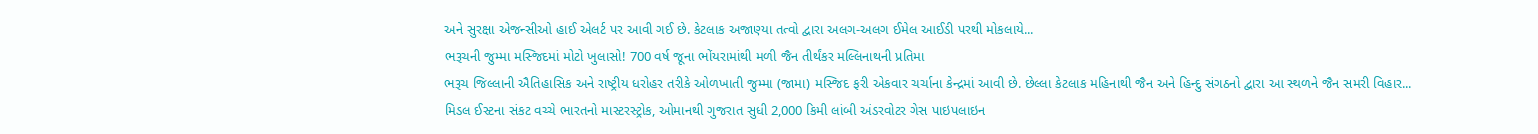અને સુરક્ષા એજન્સીઓ હાઈ એલર્ટ પર આવી ગઈ છે. કેટલાક અજાણ્યા તત્વો દ્વારા અલગ-અલગ ઈમેલ આઈડી પરથી મોકલાયે...
ભરૂચની જુમ્મા મસ્જિદમાં મોટો ખુલાસો! 700 વર્ષ જૂના ભોંયરામાંથી મળી જૈન તીર્થંકર મલ્લિનાથની પ્રતિમા
ભરૂચ જિલ્લાની ઐતિહાસિક અને રાષ્ટ્રીય ધરોહર તરીકે ઓળખાતી જુમ્મા (જામા) મસ્જિદ ફરી એકવાર ચર્ચાના કેન્દ્રમાં આવી છે. છેલ્લા કેટલાક મહિનાથી જૈન અને હિન્દુ સંગઠનો દ્વારા આ સ્થળને જૈન સમરી વિહાર...
મિડલ ઈસ્ટના સંકટ વચ્ચે ભારતનો માસ્ટરસ્ટ્રોક, ઓમાનથી ગુજરાત સુધી 2,000 કિમી લાંબી અંડરવોટર ગેસ પાઇપલાઇન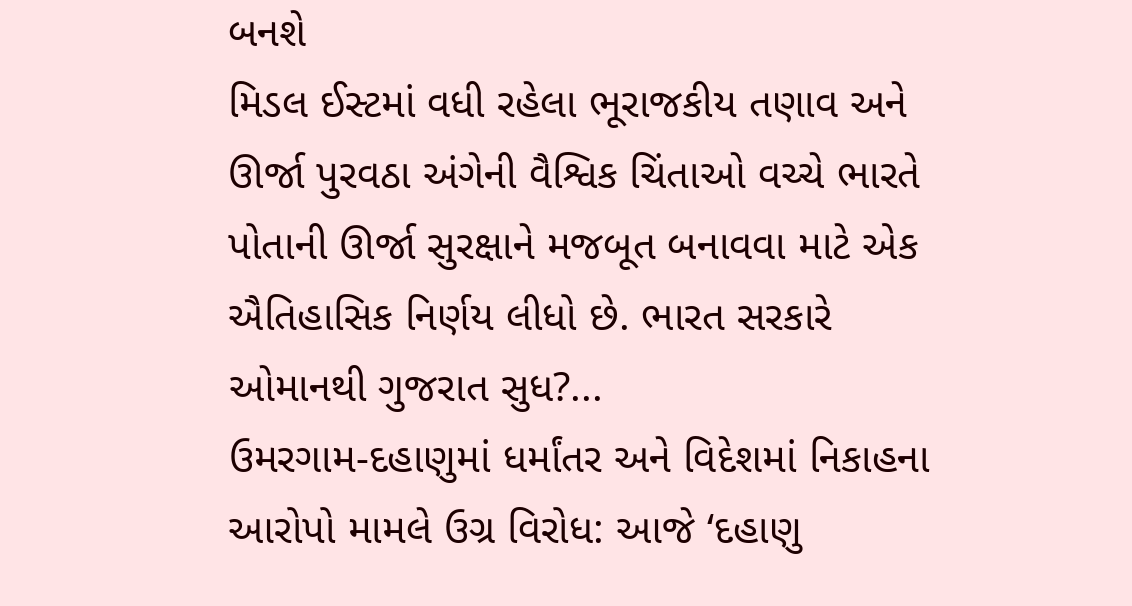બનશે
મિડલ ઈસ્ટમાં વધી રહેલા ભૂરાજકીય તણાવ અને ઊર્જા પુરવઠા અંગેની વૈશ્વિક ચિંતાઓ વચ્ચે ભારતે પોતાની ઊર્જા સુરક્ષાને મજબૂત બનાવવા માટે એક ઐતિહાસિક નિર્ણય લીધો છે. ભારત સરકારે ઓમાનથી ગુજરાત સુધ?...
ઉમરગામ-દહાણુમાં ધર્માંતર અને વિદેશમાં નિકાહના આરોપો મામલે ઉગ્ર વિરોધ: આજે ‘દહાણુ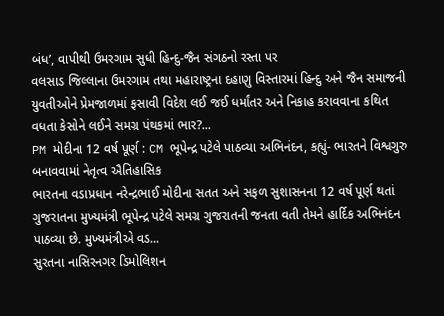બંધ’, વાપીથી ઉમરગામ સુધી હિન્દુ-જૈન સંગઠનો રસ્તા પર
વલસાડ જિલ્લાના ઉમરગામ તથા મહારાષ્ટ્રના દહાણુ વિસ્તારમાં હિન્દુ અને જૈન સમાજની યુવતીઓને પ્રેમજાળમાં ફસાવી વિદેશ લઈ જઈ ધર્માંતર અને નિકાહ કરાવવાના કથિત વધતા કેસોને લઈને સમગ્ર પંથકમાં ભાર?...
PM મોદીના 12 વર્ષ પૂર્ણ : CM ભૂપેન્દ્ર પટેલે પાઠવ્યા અભિનંદન, કહ્યું- ભારતને વિશ્વગુરુ બનાવવામાં નેતૃત્વ ઐતિહાસિક
ભારતના વડાપ્રધાન નરેન્દ્રભાઈ મોદીના સતત અને સફળ સુશાસનના 12 વર્ષ પૂર્ણ થતાં ગુજરાતના મુખ્યમંત્રી ભૂપેન્દ્ર પટેલે સમગ્ર ગુજરાતની જનતા વતી તેમને હાર્દિક અભિનંદન પાઠવ્યા છે. મુખ્યમંત્રીએ વડ...
સુરતના નાસિરનગર ડિમોલિશન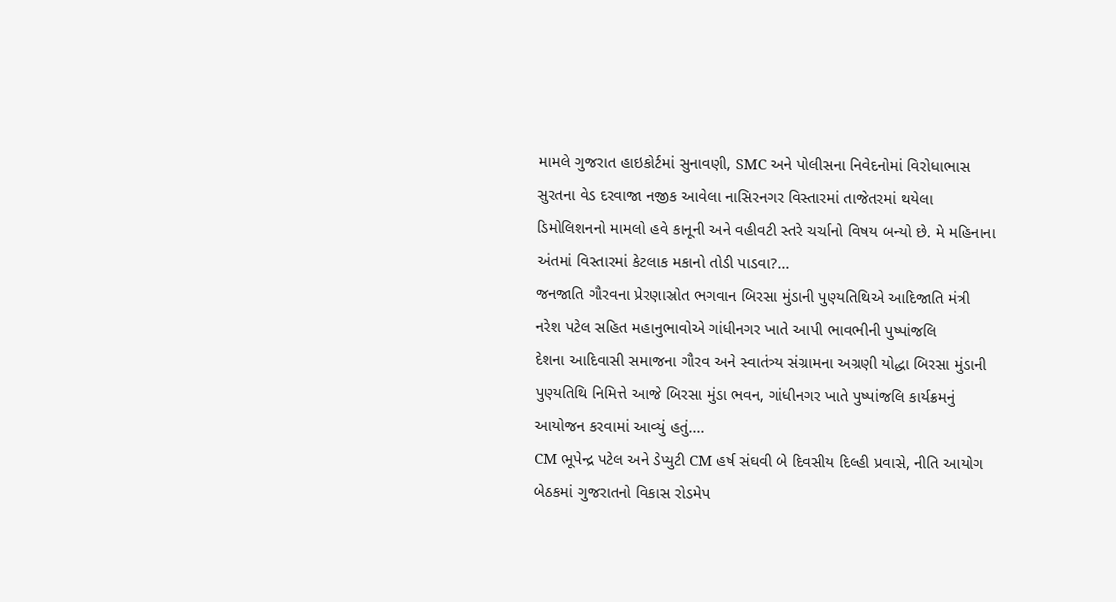મામલે ગુજરાત હાઇકોર્ટમાં સુનાવણી, SMC અને પોલીસના નિવેદનોમાં વિરોધાભાસ
સુરતના વેડ દરવાજા નજીક આવેલા નાસિરનગર વિસ્તારમાં તાજેતરમાં થયેલા ડિમોલિશનનો મામલો હવે કાનૂની અને વહીવટી સ્તરે ચર્ચાનો વિષય બન્યો છે. મે મહિનાના અંતમાં વિસ્તારમાં કેટલાક મકાનો તોડી પાડવા?...
જનજાતિ ગૌરવના પ્રેરણાસ્રોત ભગવાન બિરસા મુંડાની પુણ્યતિથિએ આદિજાતિ મંત્રી નરેશ પટેલ સહિત મહાનુભાવોએ ગાંધીનગર ખાતે આપી ભાવભીની પુષ્પાંજલિ
દેશના આદિવાસી સમાજના ગૌરવ અને સ્વાતંત્ર્ય સંગ્રામના અગ્રણી યોદ્ધા બિરસા મુંડાની પુણ્યતિથિ નિમિત્તે આજે બિરસા મુંડા ભવન, ગાંધીનગર ખાતે પુષ્પાંજલિ કાર્યક્રમનું આયોજન કરવામાં આવ્યું હતું....
CM ભૂપેન્દ્ર પટેલ અને ડેપ્યુટી CM હર્ષ સંઘવી બે દિવસીય દિલ્હી પ્રવાસે, નીતિ આયોગ બેઠકમાં ગુજરાતનો વિકાસ રોડમેપ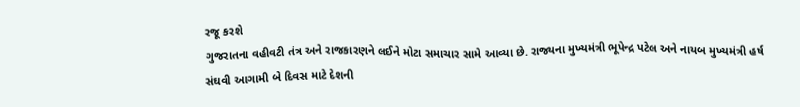રજૂ કરશે
ગુજરાતના વહીવટી તંત્ર અને રાજકારણને લઈને મોટા સમાચાર સામે આવ્યા છે. રાજ્યના મુખ્યમંત્રી ભૂપેન્દ્ર પટેલ અને નાયબ મુખ્યમંત્રી હર્ષ સંઘવી આગામી બે દિવસ માટે દેશની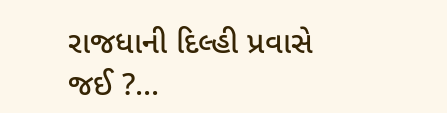રાજધાની દિલ્હી પ્રવાસે જઈ ?...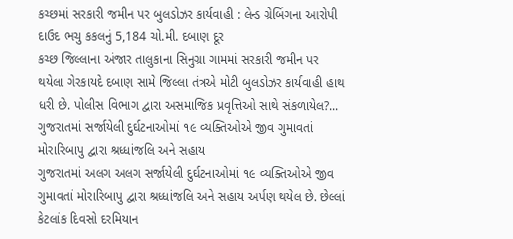કચ્છમાં સરકારી જમીન પર બુલડોઝર કાર્યવાહી : લેન્ડ ગ્રેબિંગના આરોપી દાઉદ ભચુ કકલનું 5,184 ચો.મી. દબાણ દૂર
કચ્છ જિલ્લાના અંજાર તાલુકાના સિનુગ્રા ગામમાં સરકારી જમીન પર થયેલા ગેરકાયદે દબાણ સામે જિલ્લા તંત્રએ મોટી બુલડોઝર કાર્યવાહી હાથ ધરી છે. પોલીસ વિભાગ દ્વારા અસમાજિક પ્રવૃત્તિઓ સાથે સંકળાયેલ?...
ગુજરાતમાં સર્જાયેલી દુર્ઘટનાઓમાં ૧૯ વ્યક્તિઓએ જીવ ગુમાવતાં મોરારિબાપુ દ્વારા શ્રધ્ધાંજલિ અને સહાય
ગુજરાતમાં અલગ અલગ સર્જાયેલી દુર્ઘટનાઓમાં ૧૯ વ્યક્તિઓએ જીવ ગુમાવતાં મોરારિબાપુ દ્વારા શ્રધ્ધાંજલિ અને સહાય અર્પણ થયેલ છે. છેલ્લાં કેટલાંક દિવસો દરમિયાન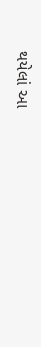થયેલાં આ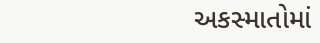અકસ્માતોમાં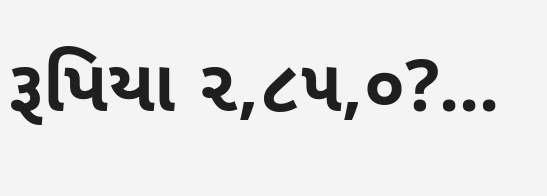રૂપિયા ૨,૮૫,૦?...